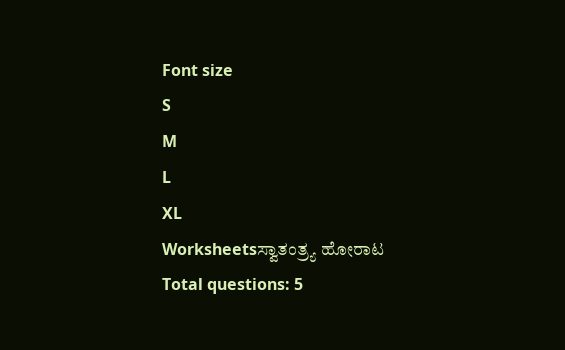Font size
S
M
L
XL
Worksheetsಸ್ವಾತಂತ್ರ್ಯ ಹೋರಾಟ
Total questions: 5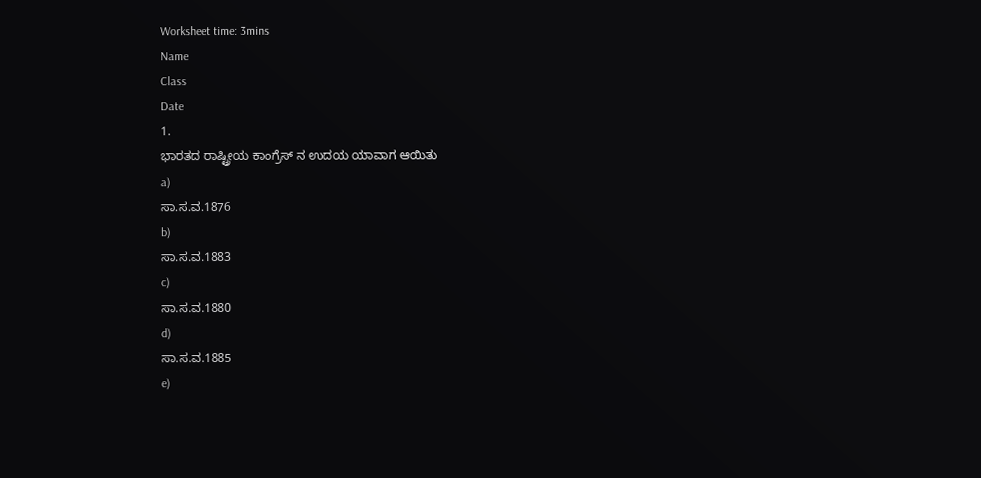Worksheet time: 3mins
Name
Class
Date
1.
ಭಾರತದ ರಾಷ್ಟ್ರೀಯ ಕಾಂಗ್ರೆಸ್ ನ ಉದಯ ಯಾವಾಗ ಆಯಿತು
a)
ಸಾ.ಸ.ವ.1876
b)
ಸಾ.ಸ.ವ.1883
c)
ಸಾ.ಸ.ವ.1880
d)
ಸಾ.ಸ.ವ.1885
e)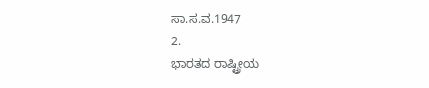ಸಾ.ಸ.ವ.1947
2.
ಭಾರತದ ರಾಷ್ಟ್ರೀಯ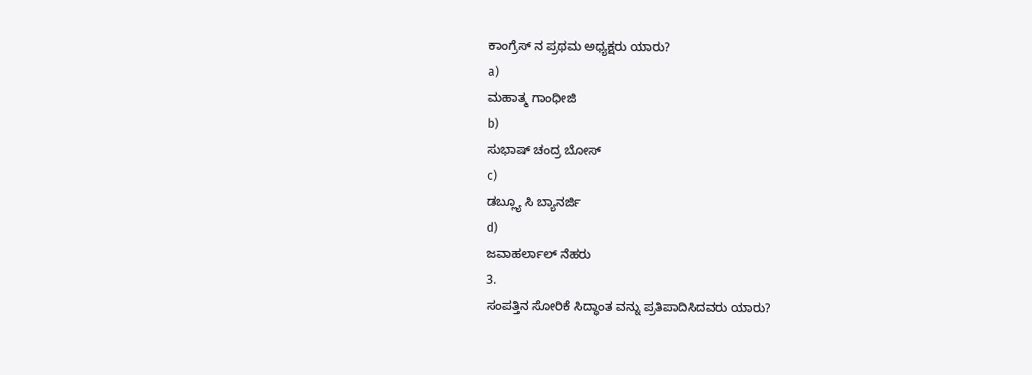ಕಾಂಗ್ರೆಸ್ ನ ಪ್ರಥಮ ಅಧ್ಯಕ್ಷರು ಯಾರು?
a)
ಮಹಾತ್ಮ ಗಾಂಧೀಜಿ
b)
ಸುಭಾಷ್ ಚಂದ್ರ ಬೋಸ್
c)
ಡಬ್ಲ್ಯೂ ಸಿ ಬ್ಯಾನರ್ಜಿ
d)
ಜವಾಹರ್ಲಾಲ್ ನೆಹರು
3.
ಸಂಪತ್ತಿನ ಸೋರಿಕೆ ಸಿದ್ಧಾಂತ ವನ್ನು ಪ್ರತಿಪಾದಿಸಿದವರು ಯಾರು?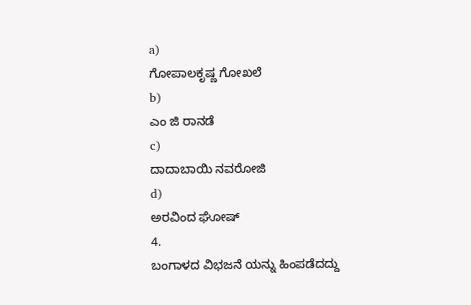a)
ಗೋಪಾಲಕೃಷ್ಣ ಗೋಖಲೆ
b)
ಎಂ ಜಿ ರಾನಡೆ
c)
ದಾದಾಬಾಯಿ ನವರೋಜಿ
d)
ಅರವಿಂದ ಘೋಷ್
4.
ಬಂಗಾಳದ ವಿಭಜನೆ ಯನ್ನು ಹಿಂಪಡೆದದ್ದು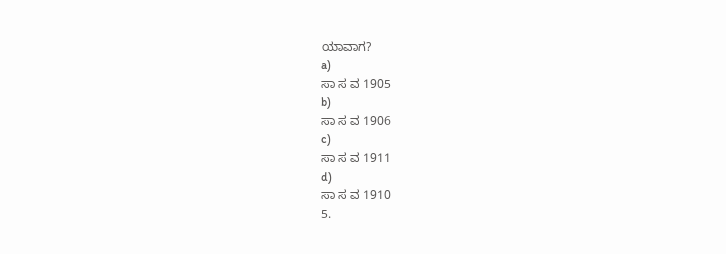ಯಾವಾಗ?
a)
ಸಾ ಸ ವ 1905
b)
ಸಾ ಸ ವ 1906
c)
ಸಾ ಸ ವ 1911
d)
ಸಾ ಸ ವ 1910
5.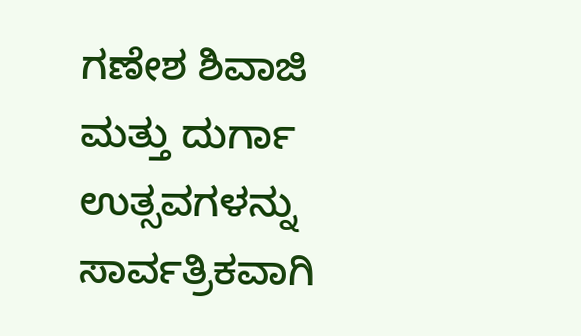ಗಣೇಶ ಶಿವಾಜಿ ಮತ್ತು ದುರ್ಗಾ ಉತ್ಸವಗಳನ್ನು ಸಾರ್ವತ್ರಿಕವಾಗಿ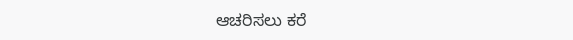ಆಚರಿಸಲು ಕರೆ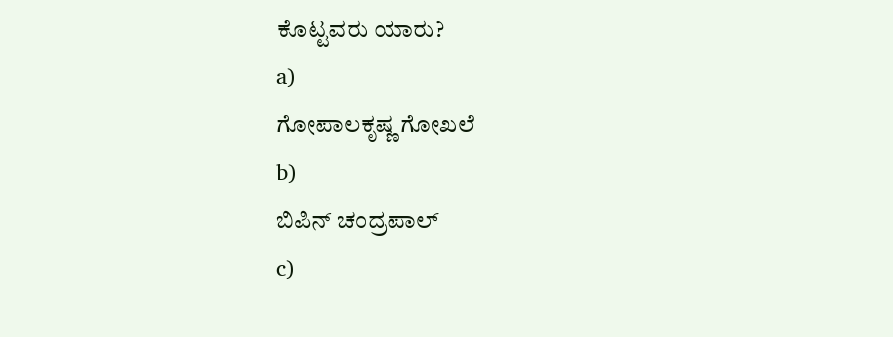ಕೊಟ್ಟವರು ಯಾರು?
a)
ಗೋಪಾಲಕೃಷ್ಣ ಗೋಖಲೆ
b)
ಬಿಪಿನ್ ಚಂದ್ರಪಾಲ್
c)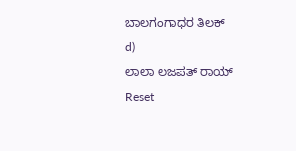ಬಾಲಗಂಗಾಧರ ತಿಲಕ್
d)
ಲಾಲಾ ಲಜಪತ್ ರಾಯ್
Reset